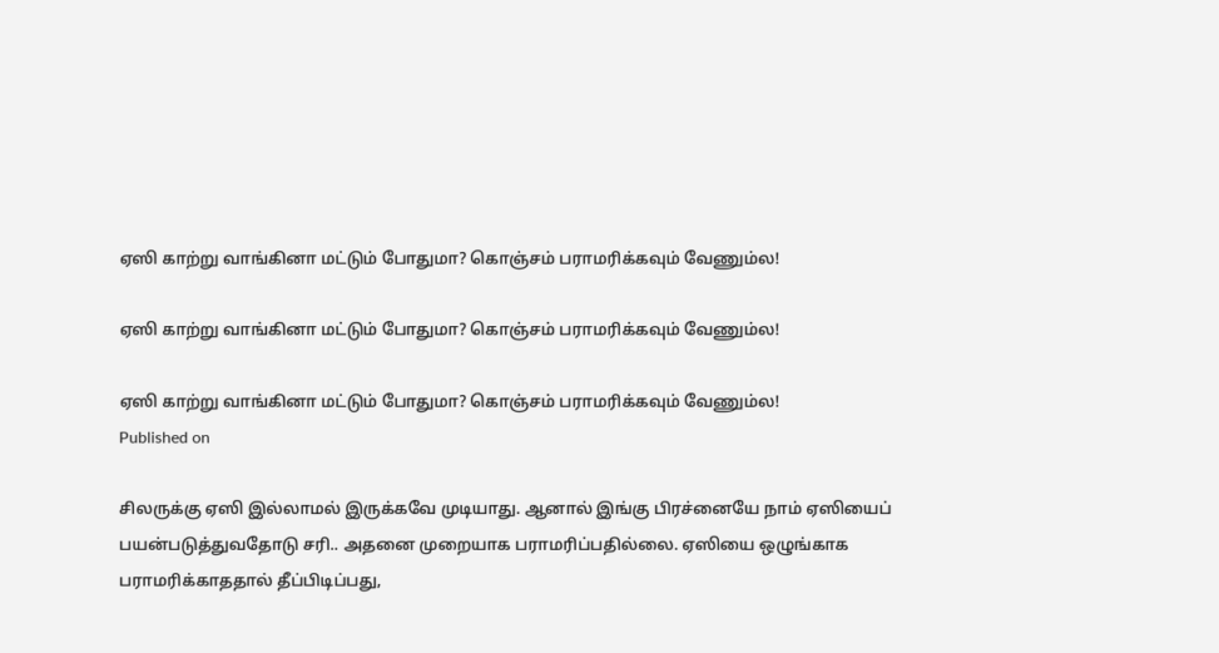ஏஸி காற்று வாங்கினா மட்டும் போதுமா? கொஞ்சம் பராமரிக்கவும் வேணும்ல!

ஏஸி காற்று வாங்கினா மட்டும் போதுமா? கொஞ்சம் பராமரிக்கவும் வேணும்ல!

ஏஸி காற்று வாங்கினா மட்டும் போதுமா? கொஞ்சம் பராமரிக்கவும் வேணும்ல!
Published on

சிலருக்கு ஏஸி இல்லாமல் இருக்கவே முடியாது. ஆனால் இங்கு பிரச்னையே நாம் ஏஸியைப் பயன்படுத்துவதோடு சரி.. அதனை முறையாக பராமரிப்பதில்லை. ஏஸியை ஒழுங்காக பராமரிக்காததால் தீப்பிடிப்பது,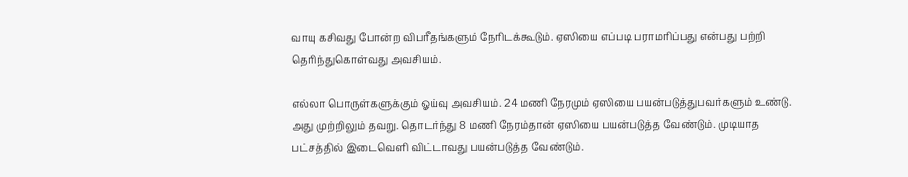வாயு கசிவது போன்ற விபரீதங்களும் நேரிடக்கூடும். ஏஸியை எப்படி பராமரிப்பது என்பது பற்றி தெரிந்துகொள்வது அவசியம்.

எல்லா பொருள்களுக்கும் ஓய்வு அவசியம். 24 மணி நேரமும் ஏஸியை பயன்படுத்துபவர்களும் உண்டு. அது முற்றிலும் தவறு. தொடர்ந்து 8 மணி நேரம்தான் ஏஸியை பயன்படுத்த வேண்டும். முடியாத பட்சத்தில் இடைவெளி விட்டாவது பயன்படுத்த வேண்டும்.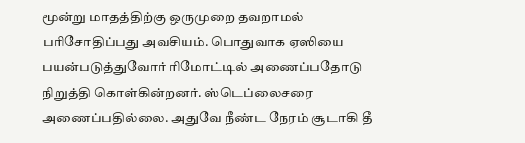மூன்று மாதத்திற்கு ஒருமுறை தவறாமல் பரிசோதிப்பது அவசியம். பொதுவாக ஏஸியை பயன்படுத்துவோர் ரிமோட்டில் அணைப்பதோடு நிறுத்தி கொள்கின்றனர். ஸ்டெப்லைசரை அணைப்பதில்லை. அதுவே நீண்ட நேரம் சூடாகி தீ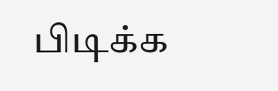பிடிக்க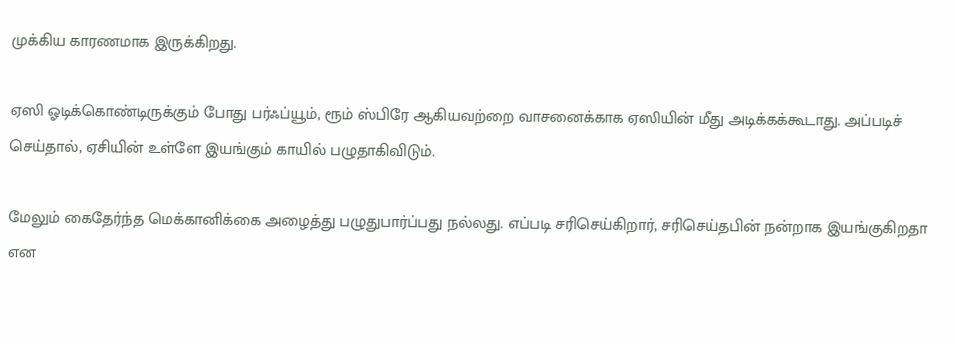முக்கிய காரணமாக இருக்கிறது.

ஏஸி ஓடிக்கொண்டிருக்கும் போது பர்ஃப்யூம், ரூம் ஸ்பிரே ஆகியவற்றை வாசனைக்காக ஏஸியின் மீது அடிக்கக்கூடாது. அப்படிச் செய்தால், ஏசியின் உள்ளே இயங்கும் காயில் பழுதாகிவிடும்.

மேலும் கைதேர்ந்த மெக்கானிக்கை அழைத்து பழுதுபார்ப்பது நல்லது. எப்படி சரிசெய்கிறார், சரிசெய்தபின் நன்றாக இயங்குகிறதா என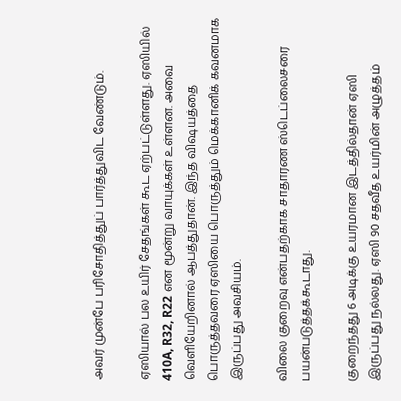அவர் முன்பே பரிசோதித்துப் பார்த்துவிட வேண்டும்.

ஏஸியால் பல உயிர் சேதங்கள் கூட ஏற்பட்டுள்ளது. ஏஸியில் 410A, R32, R22 என மூன்று வாயுக்கள் உள்ளன. அவை வெளியேறினால் ஆபத்துதான். இந்த விஷயத்தை பொருத்தவரை ஏஸியை பொருத்தும் மெக்கானிக் கவனமாக இருப்பது அவசியம்.

விலை குறைவு என்பதற்காக சாதாரண ஸ்டெப்லைசரை பயன்படுத்தக்கூடாது.

குறைந்தது 6 அடிக்கு உயரமான இடத்தில்தான் ஏஸி இருப்பது நல்லது. ஏஸி 90 சதவீத உயர்மின் அழுத்தம்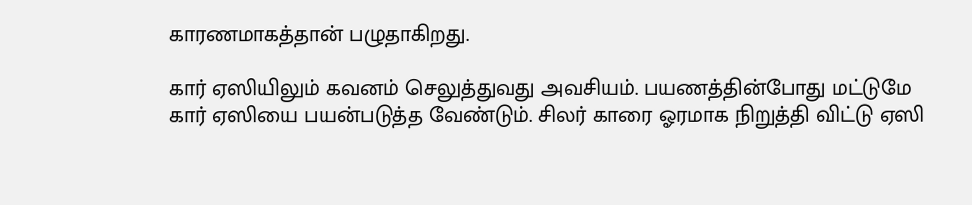காரணமாகத்தான் பழுதாகிறது.

கார் ஏஸியிலும் கவனம் செலுத்துவது அவசியம். பயணத்தின்போது மட்டுமே கார் ஏஸியை பயன்படுத்த வேண்டும். சிலர் காரை ஓரமாக நிறுத்தி விட்டு ஏஸி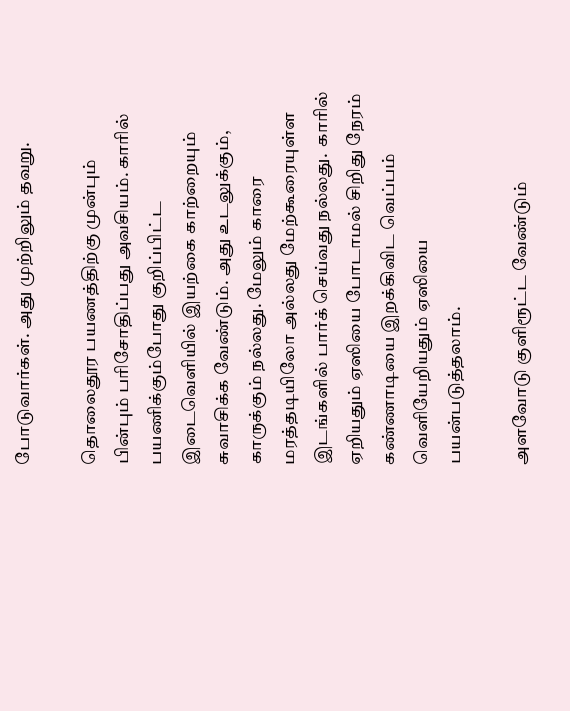போடுவார்கள். அது முற்றிலும் தவறு.

தொலைதூர பயணத்திற்கு முன்பும் பின்பும் பரிசோதிப்பது அவசியம். காரில் பயணிக்கும்போது குறிப்பிட்ட இடைவெளியில் இயற்கை காற்றையும் சுவாசிக்க வேண்டும். அது உடலுக்கும், காருக்கும் நல்லது. மேலும் காரை மரத்தடியிலோ அல்லது மேற்கூரையுள்ள இடங்களில் பார்க் செய்வது நல்லது.  காரில் ஏறியதும் ஏஸியை போடாமல் சிறிது நேரம் கண்ணாடியை இறக்கிவிட வெப்பம் வெளியேறியதும் ஏஸியை பயன்படுத்தலாம்.

அளவோடு குளிரூட்ட வேண்டும்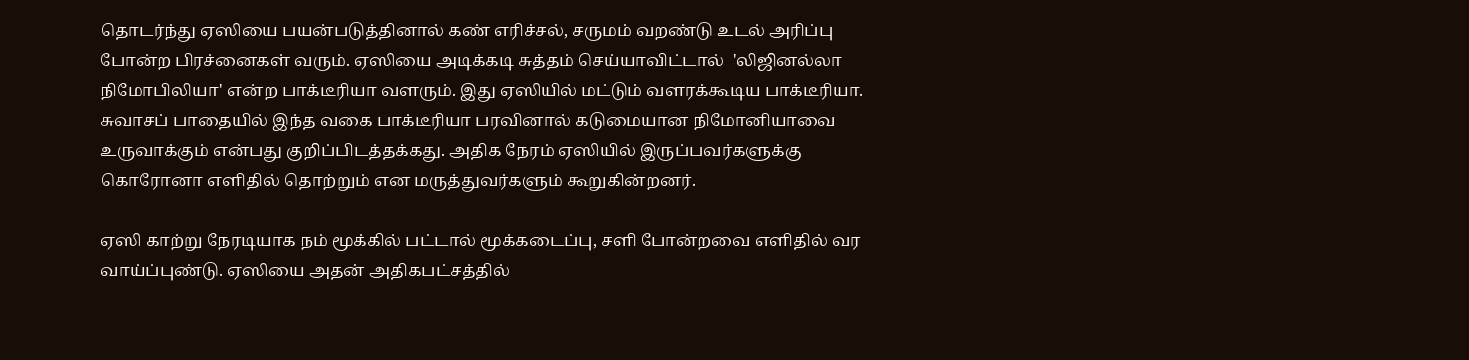தொடர்ந்து ஏஸியை பயன்படுத்தினால் கண் எரிச்சல், சருமம் வறண்டு உடல் அரிப்பு போன்ற பிரச்னைகள் வரும். ஏஸியை அடிக்கடி சுத்தம் செய்யாவிட்டால்  'லிஜினல்லா நிமோபிலியா' என்ற பாக்டீரியா வளரும். இது ஏஸியில் மட்டும் வளரக்கூடிய பாக்டீரியா. சுவாசப் பாதையில் இந்த வகை பாக்டீரியா பரவினால் கடுமையான நிமோனியாவை உருவாக்கும் என்பது குறிப்பிடத்தக்கது. அதிக நேரம் ஏஸியில் இருப்பவர்களுக்கு கொரோனா எளிதில் தொற்றும் என மருத்துவர்களும் கூறுகின்றனர்.

ஏஸி காற்று நேரடியாக நம் மூக்கில் பட்டால் மூக்கடைப்பு, சளி போன்றவை எளிதில் வர வாய்ப்புண்டு. ஏஸியை அதன் அதிகபட்சத்தில்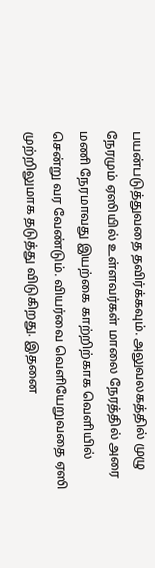பயன்படுத்துவதை தவிர்க்கவும். அலுவலகத்தில் முழு நேரமும் ஏஸியில் உள்ளவர்கள் மாலை நேரத்தில் அரை மணி நேரமாவது இயற்கை காற்றிற்காக வெளியில் சென்று வர வேண்டும். வியர்வை வெளியேறுவதை ஏஸி முற்றிலுமாக தடுத்து விடுகிறது. இதனை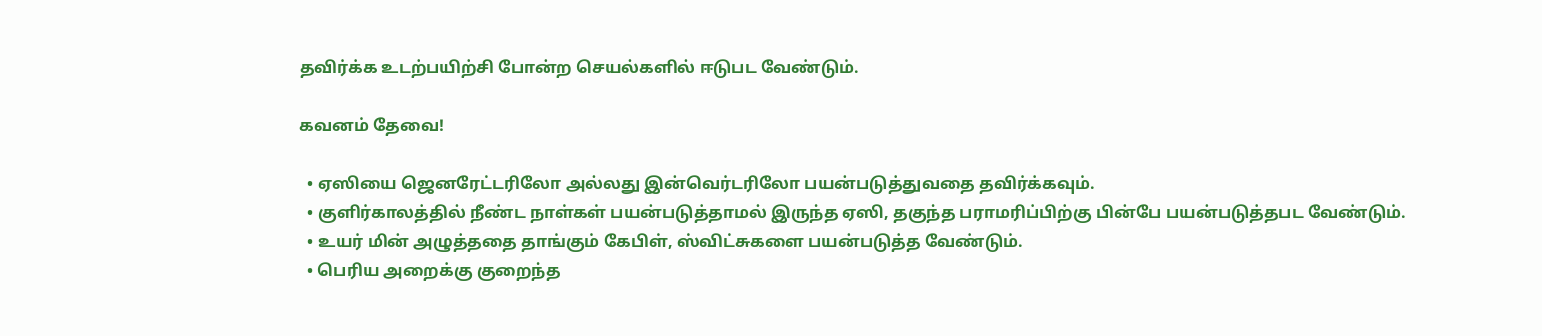தவிர்க்க உடற்பயிற்சி போன்ற செயல்களில் ஈடுபட வேண்டும்.

கவனம் தேவை!

  • ஏஸியை ஜெனரேட்டரிலோ அல்லது இன்வெர்டரிலோ பயன்படுத்துவதை தவிர்க்கவும்.
  • குளிர்காலத்தில் நீண்ட நாள்கள் பயன்படுத்தாமல் இருந்த ஏஸி, தகுந்த பராமரிப்பிற்கு பின்பே பயன்படுத்தபட வேண்டும்.
  • உயர் மின் அழுத்ததை தாங்கும் கேபிள், ஸ்விட்சுகளை பயன்படுத்த வேண்டும்.
  • பெரிய அறைக்கு குறைந்த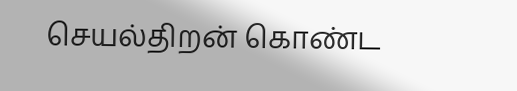செயல்திறன் கொண்ட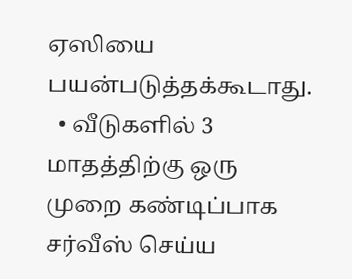ஏஸியை பயன்படுத்தக்கூடாது.
  • வீடுகளில் 3 மாதத்திற்கு ஒரு முறை கண்டிப்பாக சர்வீஸ் செய்ய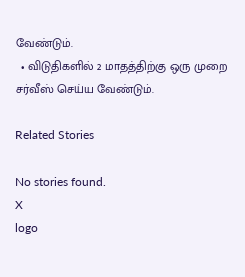வேண்டும்.
  • விடுதிகளில் 2 மாதத்திற்கு ஒரு முறை சர்வீஸ் செய்ய வேண்டும்.

Related Stories

No stories found.
X
logo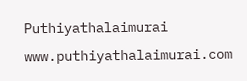Puthiyathalaimurai
www.puthiyathalaimurai.com